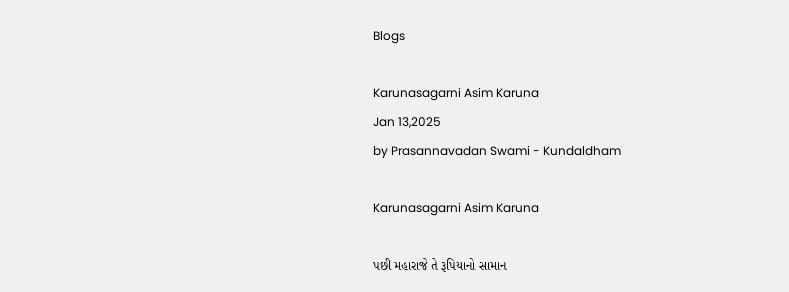Blogs

Karunasagarni Asim Karuna
Jan 13,2025
by Prasannavadan Swami - Kundaldham

Karunasagarni Asim Karuna

પછી મહારાજે તે રૂપિયાનો સામાન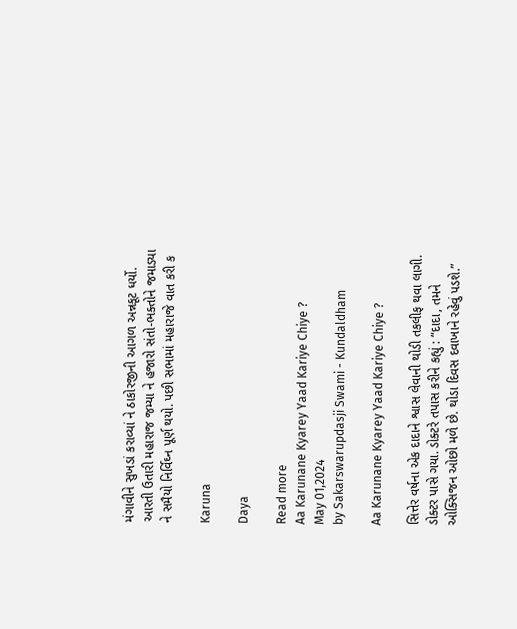મંગાવીને સુખડાં કરાવ્યાં ને ઠાકોરજીની આગળ અન્નકૂટ ધર્યો. આરતી ઉતારી મહારાજ જમ્યા ને હજારો સંતો-ભક્તોને જમાડ્યા ને સમૈયો નિર્વિઘ્ન પૂર્ણ થયો. પછી સભામાં મહારાજે વાત કરી ક

Karuna

Daya

Read more
Aa Karunane Kyarey Yaad Kariye Chiye ?
May 01,2024
by Sakarswarupdasji Swami - Kundaldham

Aa Karunane Kyarey Yaad Kariye Chiye ?

સિત્તેર વર્ષના એક દાદાને શ્વાસ લેવાની થોડી તકલીફ થવા લાગી. ડોક્ટર પાસે ગયા. ડોક્ટરે તપાસ કરીને કહ્યું : “દાદા, તમને ઓક્સિજન ઓછો મળે છે. થોડા દિવસ દવાખાને રહેવું પડશે.”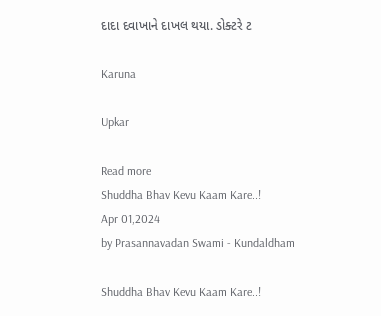દાદા દવાખાને દાખલ થયા. ડોક્ટરે ટ

Karuna

Upkar

Read more
Shuddha Bhav Kevu Kaam Kare..!
Apr 01,2024
by Prasannavadan Swami - Kundaldham

Shuddha Bhav Kevu Kaam Kare..!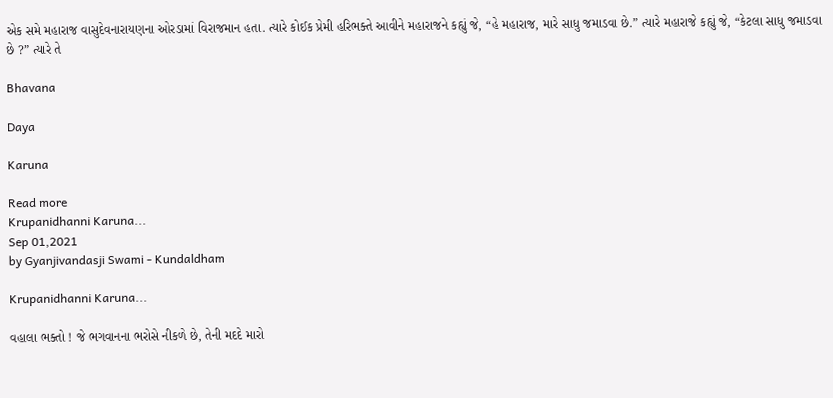એક સમે મહારાજ વાસુદેવનારાયણના ઓરડામાં વિરાજમાન હતા. ત્યારે કોઈક પ્રેમી હરિભક્તે આવીને મહારાજને કહ્યું જે, “હે મહારાજ, મારે સાધુ જમાડવા છે.” ત્યારે મહારાજે કહ્યું જે, “કેટલા સાધુ જમાડવા છે ?” ત્યારે તે

Bhavana

Daya

Karuna

Read more
Krupanidhanni Karuna...
Sep 01,2021
by Gyanjivandasji Swami - Kundaldham

Krupanidhanni Karuna...

વહાલા ભક્તો ! જે ભગવાનના ભરોસે નીકળે છે, તેની મદદે મારો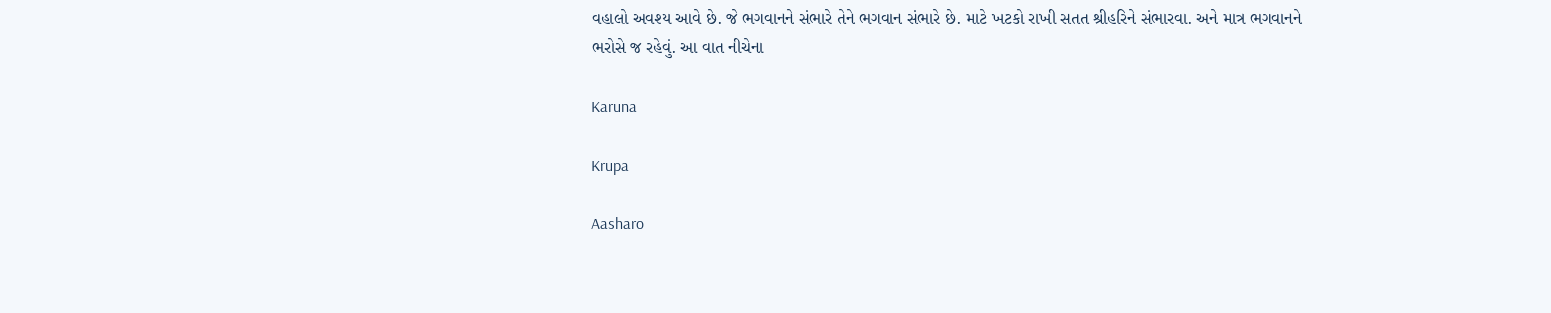વહાલો અવશ્ય આવે છે. જે ભગવાનને સંભારે તેને ભગવાન સંભારે છે. માટે ખટકો રાખી સતત શ્રીહરિને સંભારવા. અને માત્ર ભગવાનને ભરોસે જ રહેવું. આ વાત નીચેના

Karuna

Krupa

Aasharo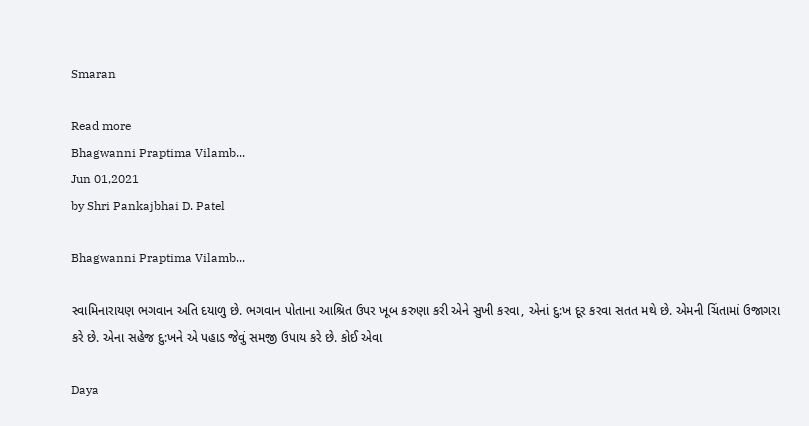Smaran

Read more
Bhagwanni Praptima Vilamb...
Jun 01,2021
by Shri Pankajbhai D. Patel

Bhagwanni Praptima Vilamb...

સ્વામિનારાયણ ભગવાન અતિ દયાળુ છે. ભગવાન પોતાના આશ્રિત ઉપર ખૂબ કરુણા કરી એને સુખી કરવા, એનાં દુ:ખ દૂર કરવા સતત મથે છે. એમની ચિંતામાં ઉજાગરા કરે છે. એના સહેજ દુ:ખને એ પહાડ જેવું સમજી ઉપાય કરે છે. કોઈ એવા

Daya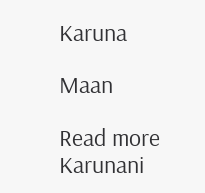Karuna

Maan

Read more
Karunani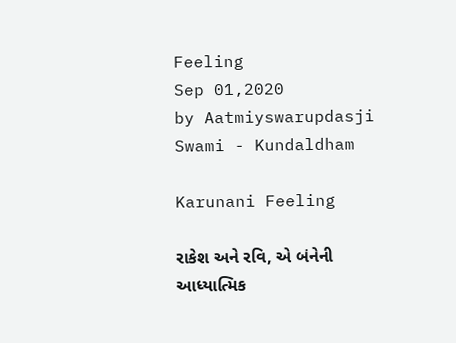Feeling
Sep 01,2020
by Aatmiyswarupdasji Swami - Kundaldham

Karunani Feeling

રાકેશ અને રવિ, એ બંનેની આધ્યાત્મિક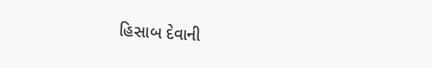હિસાબ દેવાની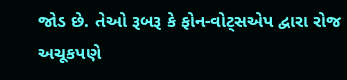જોડ છે. તેઓ રૂબરૂ કે ફોન-વોટ્સએપ દ્વારા રોજ અચૂકપણે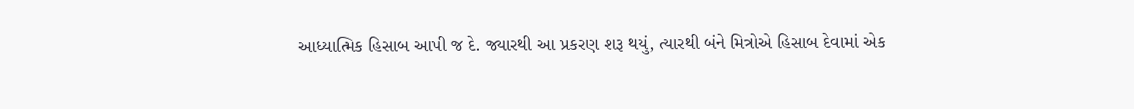આધ્યાત્મિક હિસાબ આપી જ દે. જ્યારથી આ પ્રકરણ શરૂ થયું, ત્યારથી બંને મિત્રોએ હિસાબ દેવામાં એક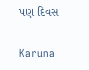પણ દિવસ

Karuna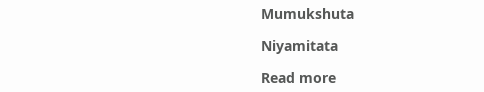Mumukshuta

Niyamitata

Read more